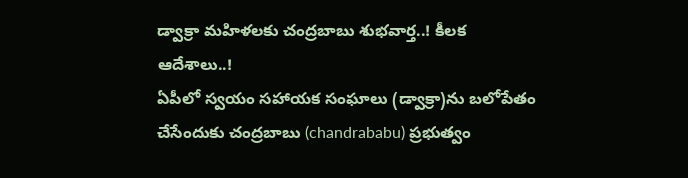డ్వాక్రా మహిళలకు చంద్రబాబు శుభవార్త..! కీలక ఆదేశాలు..!
ఏపీలో స్వయం సహాయక సంఘాలు (డ్వాక్రా)ను బలోపేతం చేసేందుకు చంద్రబాబు (chandrababu) ప్రభుత్వం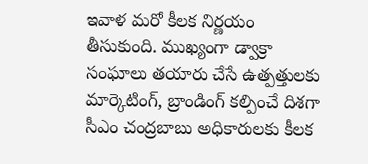ఇవాళ మరో కీలక నిర్ణయం తీసుకుంది. ముఖ్యంగా డ్వాక్రా సంఘాలు తయారు చేసే ఉత్పత్తులకు మార్కెటింగ్, బ్రాండింగ్ కల్పించే దిశగా సీఎం చంద్రబాబు అధికారులకు కీలక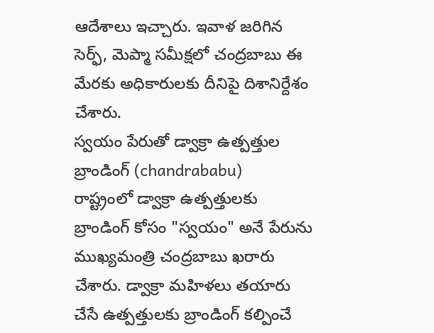ఆదేశాలు ఇచ్చారు. ఇవాళ జరిగిన సెర్ఫ్, మెప్మా సమీక్షలో చంద్రబాబు ఈ మేరకు అధికారులకు దీనిపై దిశానిర్దేశం చేశారు.
స్వయం పేరుతో డ్వాక్రా ఉత్పత్తుల బ్రాండింగ్ (chandrababu)
రాష్ట్రంలో డ్వాక్రా ఉత్పత్తులకు బ్రాండింగ్ కోసం "స్వయం" అనే పేరును ముఖ్యమంత్రి చంద్రబాబు ఖరారు చేశారు. డ్వాక్రా మహిళలు తయారు చేసే ఉత్పత్తులకు బ్రాండింగ్ కల్పించే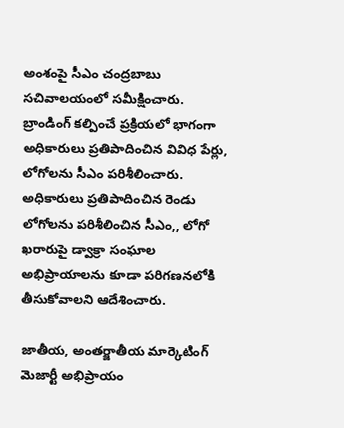అంశంపై సీఎం చంద్రబాబు సచివాలయంలో సమీక్షించారు. బ్రాండింగ్ కల్పించే ప్రక్రియలో భాగంగా అధికారులు ప్రతిపాదించిన వివిధ పేర్లు, లోగోలను సీఎం పరిశీలించారు. అధికారులు ప్రతిపాదించిన రెండు లోగోలను పరిశీలించిన సీఎం,, లోగో ఖరారుపై డ్వాక్రా సంఘాల అభిప్రాయాలను కూడా పరిగణనలోకి తీసుకోవాలని ఆదేశించారు.

జాతీయ, అంతర్జాతీయ మార్కెటింగ్
మెజార్టీ అభిప్రాయం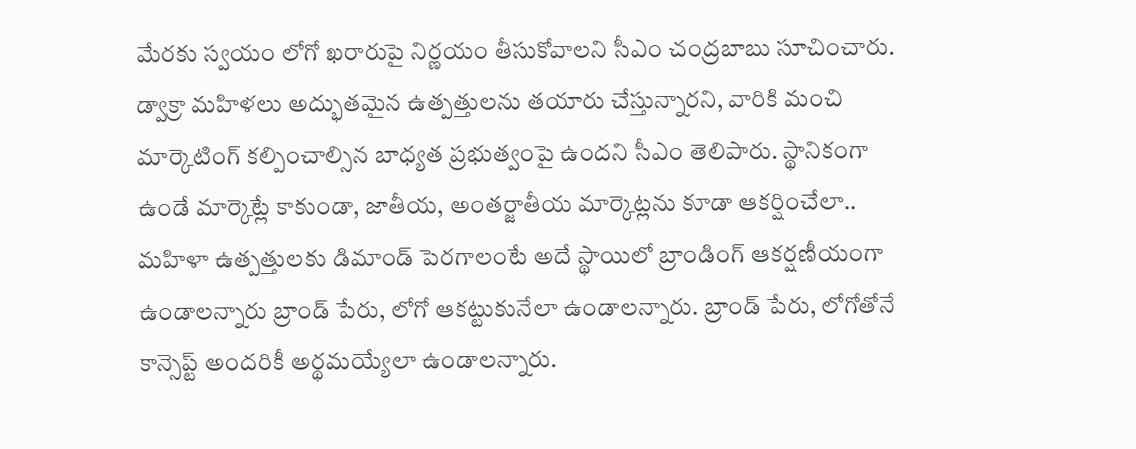మేరకు స్వయం లోగో ఖరారుపై నిర్ణయం తీసుకోవాలని సీఎం చంద్రబాబు సూచించారు. డ్వాక్రా మహిళలు అద్భుతమైన ఉత్పత్తులను తయారు చేస్తున్నారని, వారికి మంచి మార్కెటింగ్ కల్పించాల్సిన బాధ్యత ప్రభుత్వంపై ఉందని సీఎం తెలిపారు. స్థానికంగా ఉండే మార్కెట్లే కాకుండా, జాతీయ, అంతర్జాతీయ మార్కెట్లను కూడా ఆకర్షించేలా.. మహిళా ఉత్పత్తులకు డిమాండ్ పెరగాలంటే అదే స్థాయిలో బ్రాండింగ్ ఆకర్షణీయంగా ఉండాలన్నారు బ్రాండ్ పేరు, లోగో ఆకట్టుకునేలా ఉండాలన్నారు. బ్రాండ్ పేరు, లోగోతోనే కాన్సెప్ట్ అందరికీ అర్థమయ్యేలా ఉండాలన్నారు.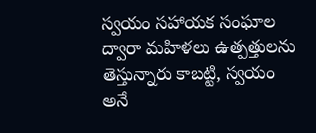స్వయం సహాయక సంఘాల ద్వారా మహిళలు ఉత్పత్తులను తెస్తున్నారు కాబట్టి, స్వయం అనే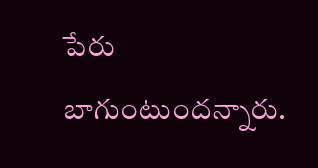పేరు బాగుంటుందన్నారు.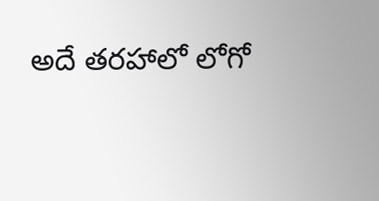అదే తరహాలో లోగో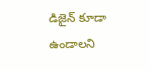డిజైన్ కూడా ఉండాలని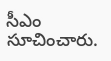సీఎం సూచించారు.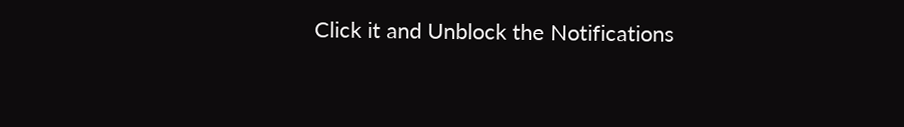Click it and Unblock the Notifications